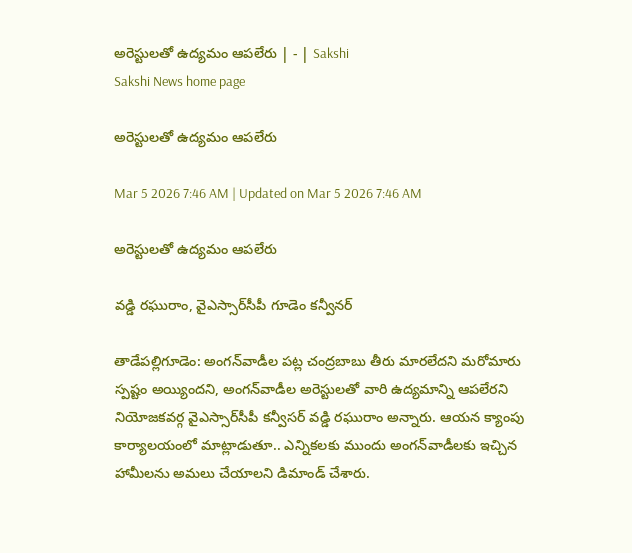అరెస్టులతో ఉద్యమం ఆపలేరు | - | Sakshi
Sakshi News home page

అరెస్టులతో ఉద్యమం ఆపలేరు

Mar 5 2026 7:46 AM | Updated on Mar 5 2026 7:46 AM

అరెస్టులతో ఉద్యమం ఆపలేరు

వడ్డి రఘురాం, వైఎస్సార్‌సీపీ గూడెం కన్వీనర్‌

తాడేపల్లిగూడెం: అంగన్‌వాడీల పట్ల చంద్రబాబు తీరు మారలేదని మరోమారు స్పష్టం అయ్యిందని, అంగన్‌వాడీల అరెస్టులతో వారి ఉద్యమాన్ని ఆపలేరని నియోజకవర్గ వైఎస్సార్‌సీపీ కన్వీసర్‌ వడ్డి రఘురాం అన్నారు. ఆయన క్యాంపు కార్యాలయంలో మాట్లాడుతూ.. ఎన్నికలకు ముందు అంగన్‌వాడీలకు ఇచ్చిన హామీలను అమలు చేయాలని డిమాండ్‌ చేశారు.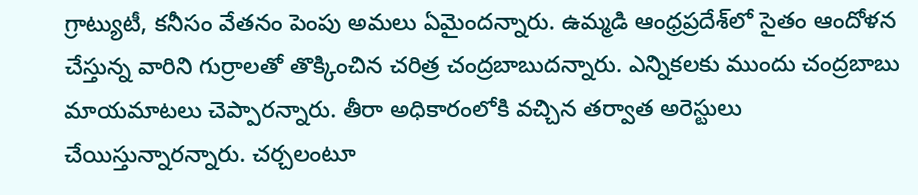గ్రాట్యుటీ, కనీసం వేతనం పెంపు అమలు ఏమైందన్నారు. ఉమ్మడి ఆంధ్రప్రదేశ్‌లో సైతం ఆందోళన చేస్తున్న వారిని గుర్రాలతో తొక్కించిన చరిత్ర చంద్రబాబుదన్నారు. ఎన్నికలకు ముందు చంద్రబాబు మాయమాటలు చెప్పారన్నారు. తీరా అధికారంలోకి వచ్చిన తర్వాత అరెస్టులు చేయిస్తున్నారన్నారు. చర్చలంటూ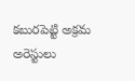కబురపెట్టి అక్రమ అరెస్టులు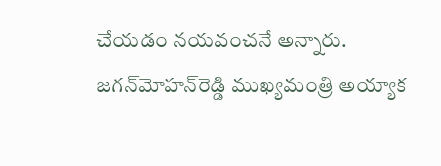చేయడం నయవంచనే అన్నారు. జగన్‌మోహన్‌రెడ్డి ముఖ్యమంత్రి అయ్యాక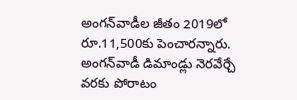అంగన్‌వాడీల జీతం 2019లో రూ.11,500కు పెంచారన్నారు. అంగన్‌వాడీ డిమాండ్లు నెరవేర్చే వరకు పోరాటం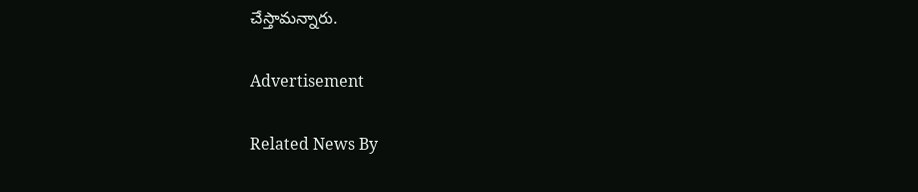చేస్తామన్నారు.

Advertisement

Related News By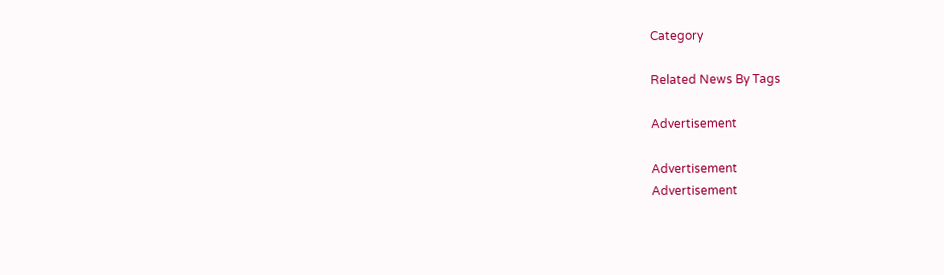Category

Related News By Tags

Advertisement

Advertisement
Advertisement